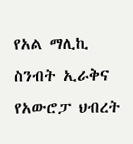የአል ማሊኪ ስንብት ኢራቅና የአውሮፓ ህብረት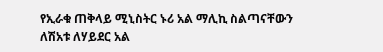የኢራቁ ጠቅላይ ሚኒስትር ኑሪ አል ማሊኪ ስልጣናቸውን ለሽአቱ ለሃይደር አል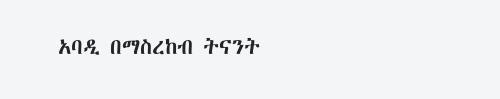አባዲ በማስረከብ ትናንት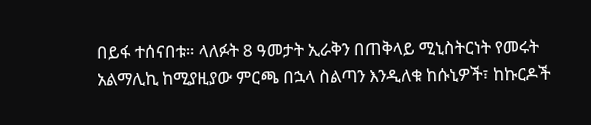በይፋ ተሰናበቱ። ላለፉት 8 ዓመታት ኢራቅን በጠቅላይ ሚኒስትርነት የመሩት አልማሊኪ ከሚያዚያው ምርጫ በኋላ ስልጣን እንዲለቁ ከሱኒዎች፣ ከኩርዶች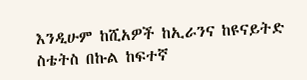እንዲሁም ከሺአዎች ከኢራንና ከዩናይትድ ስቴትስ በኩል ከፍተኛ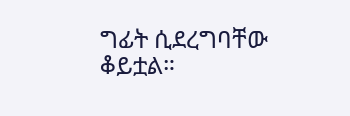ግፊት ሲደረግባቸው ቆይቷል።